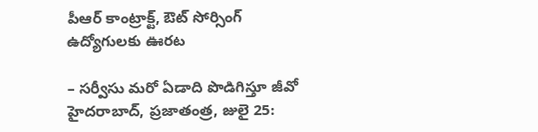పీఆర్ కాంట్రాక్ట్, ఔట్ సోర్సింగ్ ఉద్యోగులకు ఊరట

– సర్వీసు మరో ఏడాది పొడిగిస్తూ జీవో హైదరాబాద్, ప్రజాతంత్ర, జులై 25: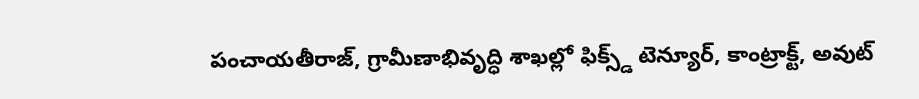పంచాయతీరాజ్, గ్రామీణాభివృద్ధి శాఖల్లో ఫిక్స్డ్ టెన్యూర్, కాంట్రాక్ట్, అవుట్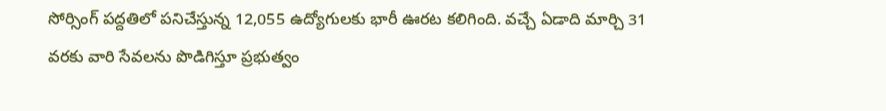సోర్సింగ్ పద్దతిలో పనిచేస్తున్న 12,055 ఉద్యోగులకు భారీ ఊరట కలిగింది. వచ్చే ఏడాది మార్చి 31 వరకు వారి సేవలను పొడిగిస్తూ ప్రభుత్వం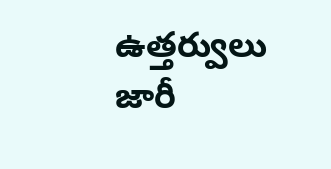ఉత్తర్వులు జారీ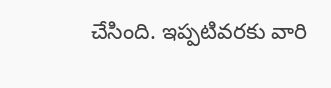చేసింది. ఇప్పటివరకు వారి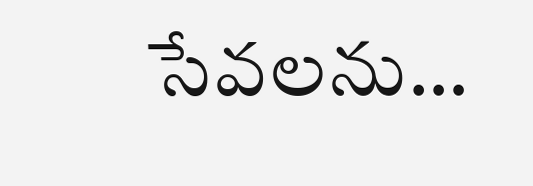సేవలను…